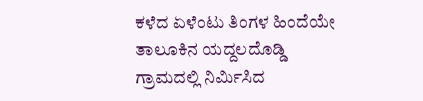ಕಳೆದ ಏಳೆಂಟು ತಿಂಗಳ ಹಿಂದೆಯೇ ತಾಲೂಕಿನ ಯದ್ದಲದೊಡ್ಡಿ ಗ್ರಾಮದಲ್ಲಿ ನಿರ್ಮಿಸಿದ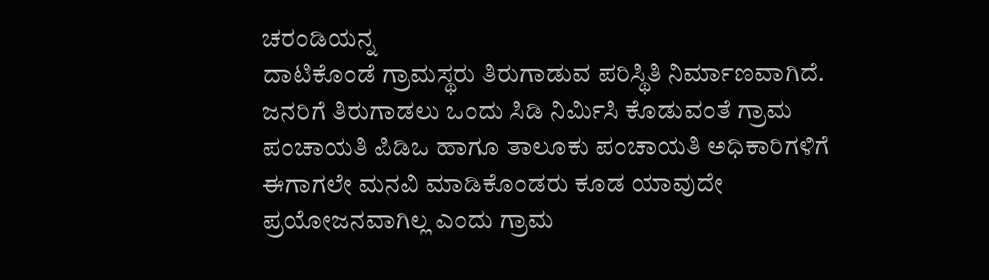ಚರಂಡಿಯನ್ನ
ದಾಟಿಕೊಂಡೆ ಗ್ರಾಮಸ್ಥರು ತಿರುಗಾಡುವ ಪರಿಸ್ಥಿತಿ ನಿರ್ಮಾಣವಾಗಿದೆ. ಜನರಿಗೆ ತಿರುಗಾಡಲು ಒಂದು ಸಿಡಿ ನಿರ್ಮಿಸಿ ಕೊಡುವಂತೆ ಗ್ರಾಮ ಪಂಚಾಯತಿ ಪಿಡಿಒ ಹಾಗೂ ತಾಲೂಕು ಪಂಚಾಯತಿ ಅಧಿಕಾರಿಗಳಿಗೆ ಈಗಾಗಲೇ ಮನವಿ ಮಾಡಿಕೊಂಡರು ಕೂಡ ಯಾವುದೇ ಪ್ರಯೋಜನವಾಗಿಲ್ಲ ಎಂದು ಗ್ರಾಮ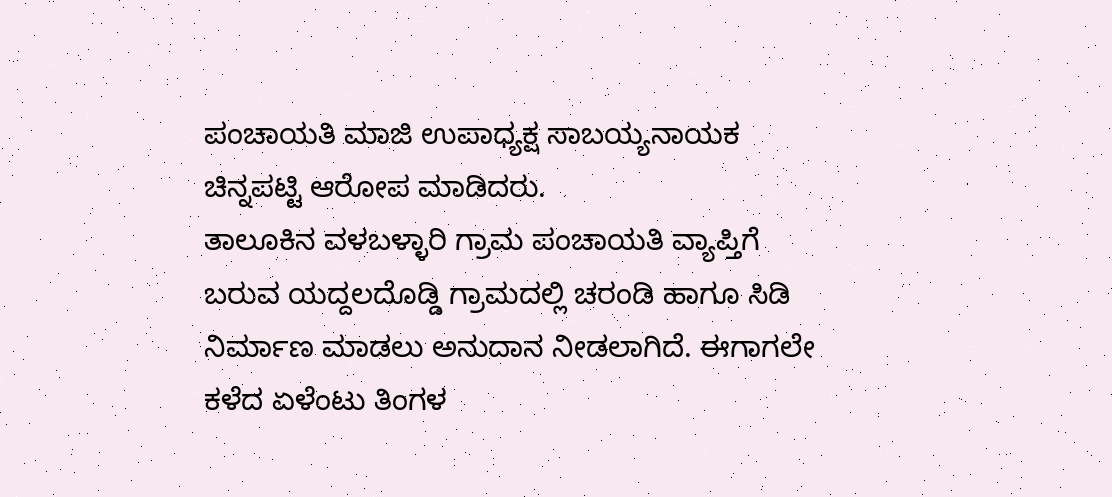ಪಂಚಾಯತಿ ಮಾಜಿ ಉಪಾಧ್ಯಕ್ಷ ಸಾಬಯ್ಯನಾಯಕ ಚಿನ್ನಪಟ್ಟಿ ಆರೋಪ ಮಾಡಿದರು.
ತಾಲೂಕಿನ ವಳಬಳ್ಳಾರಿ ಗ್ರಾಮ ಪಂಚಾಯತಿ ವ್ಯಾಪ್ತಿಗೆ
ಬರುವ ಯದ್ದಲದೊಡ್ಡಿ ಗ್ರಾಮದಲ್ಲಿ ಚರಂಡಿ ಹಾಗೂ ಸಿಡಿ ನಿರ್ಮಾಣ ಮಾಡಲು ಅನುದಾನ ನೀಡಲಾಗಿದೆ. ಈಗಾಗಲೇ ಕಳೆದ ಏಳೆಂಟು ತಿಂಗಳ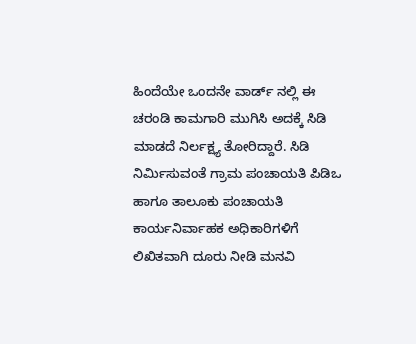ಹಿಂದೆಯೇ ಒಂದನೇ ವಾರ್ಡ್ ನಲ್ಲಿ ಈ ಚರಂಡಿ ಕಾಮಗಾರಿ ಮುಗಿಸಿ ಅದಕ್ಕೆ ಸಿಡಿ ಮಾಡದೆ ನಿರ್ಲಕ್ಷ್ಯ ತೋರಿದ್ದಾರೆ. ಸಿಡಿ ನಿರ್ಮಿಸುವಂತೆ ಗ್ರಾಮ ಪಂಚಾಯತಿ ಪಿಡಿಒ ಹಾಗೂ ತಾಲೂಕು ಪಂಚಾಯತಿ ಕಾರ್ಯನಿರ್ವಾಹಕ ಅಧಿಕಾರಿಗಳಿಗೆ ಲಿಖಿತವಾಗಿ ದೂರು ನೀಡಿ ಮನವಿ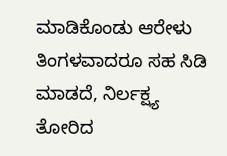ಮಾಡಿಕೊಂಡು ಆರೇಳು ತಿಂಗಳವಾದರೂ ಸಹ ಸಿಡಿ ಮಾಡದೆ, ನಿರ್ಲಕ್ಷ್ಯ ತೋರಿದ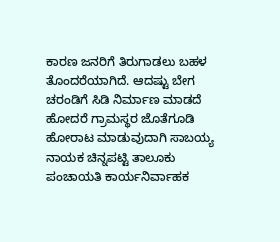ಕಾರಣ ಜನರಿಗೆ ತಿರುಗಾಡಲು ಬಹಳ ತೊಂದರೆಯಾಗಿದೆ. ಆದಷ್ಟು ಬೇಗ ಚರಂಡಿಗೆ ಸಿಡಿ ನಿರ್ಮಾಣ ಮಾಡದೆ ಹೋದರೆ ಗ್ರಾಮಸ್ಥರ ಜೊತೆಗೂಡಿ ಹೋರಾಟ ಮಾಡುವುದಾಗಿ ಸಾಬಯ್ಯ ನಾಯಕ ಚಿನ್ನಪಟ್ಟಿ ತಾಲೂಕು ಪಂಚಾಯತಿ ಕಾರ್ಯನಿರ್ವಾಹಕ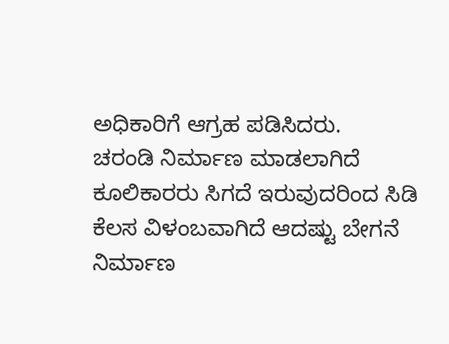ಅಧಿಕಾರಿಗೆ ಆಗ್ರಹ ಪಡಿಸಿದರು.
ಚರಂಡಿ ನಿರ್ಮಾಣ ಮಾಡಲಾಗಿದೆ ಕೂಲಿಕಾರರು ಸಿಗದೆ ಇರುವುದರಿಂದ ಸಿಡಿ ಕೆಲಸ ವಿಳಂಬವಾಗಿದೆ ಆದಷ್ಟು ಬೇಗನೆ ನಿರ್ಮಾಣ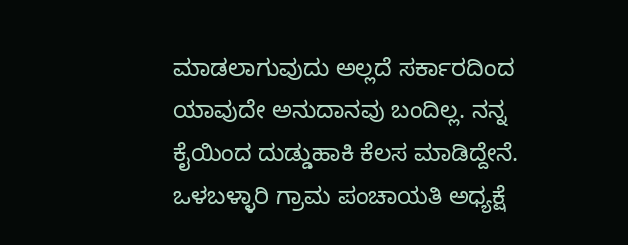ಮಾಡಲಾಗುವುದು ಅಲ್ಲದೆ ಸರ್ಕಾರದಿಂದ ಯಾವುದೇ ಅನುದಾನವು ಬಂದಿಲ್ಲ. ನನ್ನ ಕೈಯಿಂದ ದುಡ್ಡುಹಾಕಿ ಕೆಲಸ ಮಾಡಿದ್ದೇನೆ. ಒಳಬಳ್ಳಾರಿ ಗ್ರಾಮ ಪಂಚಾಯತಿ ಅಧ್ಯಕ್ಷೆ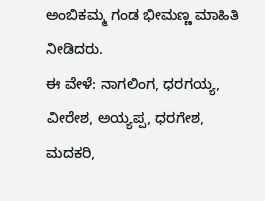ಅಂಬಿಕಮ್ಮ ಗಂಡ ಭೀಮಣ್ಣ ಮಾಹಿತಿ ನೀಡಿದರು.
ಈ ವೇಳೆ: ನಾಗಲಿಂಗ, ಧರಗಯ್ಯ, ವೀರೇಶ, ಅಯ್ಯಪ್ಪ, ಧರಗೇಶ, ಮದಕರಿ,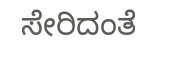ಸೇರಿದಂತೆ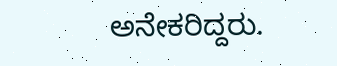ಅನೇಕರಿದ್ದರು.